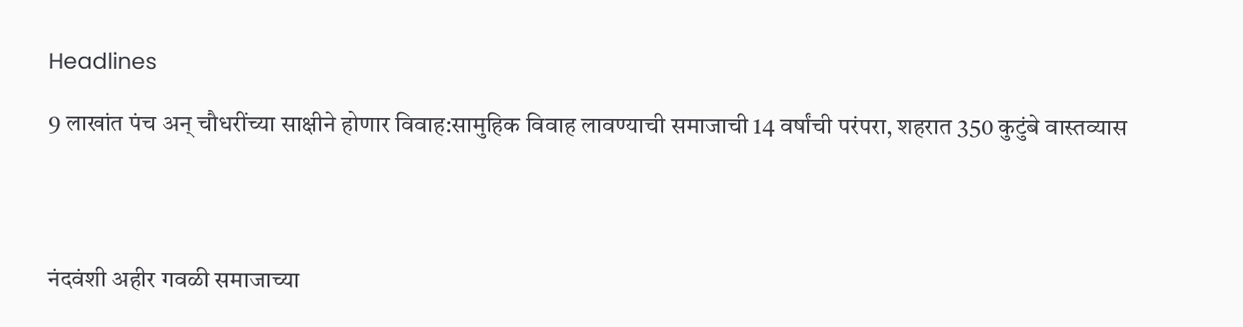Headlines

9 लाखांत पंच अन् चौधरींच्या साक्षीने होणार विवाह:सामुहिक विवाह लावण्याची समाजाची 14 वर्षांची परंपरा, शहरात 350 कुटुंबे वास्तव्यास




नंदवंशी अहीर गवळी समाजाच्या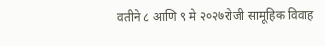वतीने ८ आणि ९ मे २०२७रोजी सामूहिक विवाह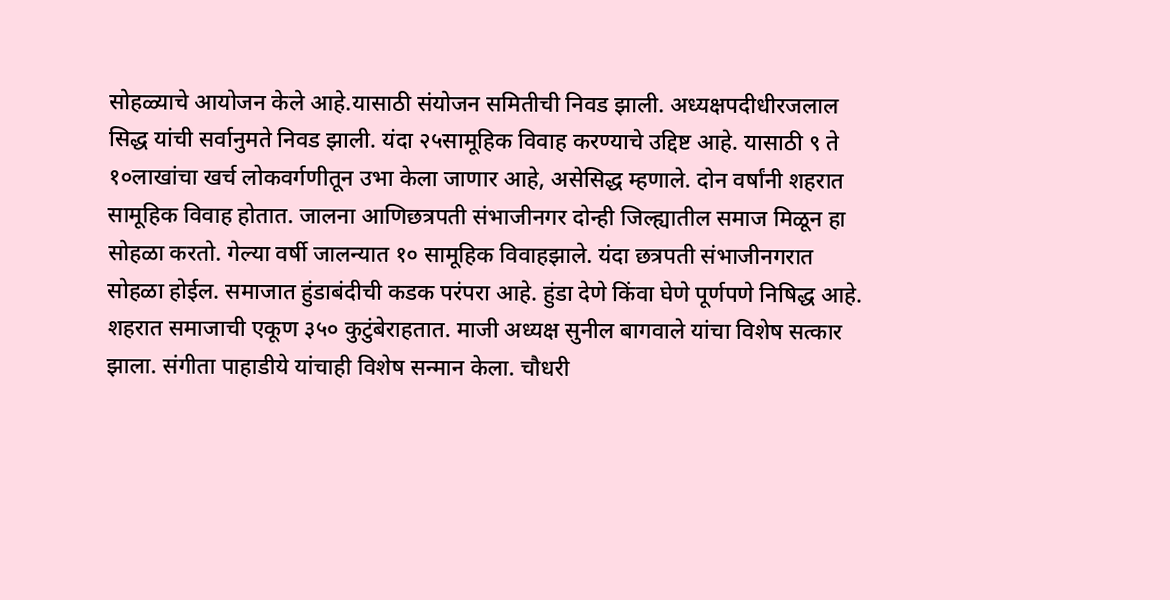सोहळ्याचे आयोजन केले आहे.यासाठी संयोजन समितीची निवड झाली. अध्यक्षपदीधीरजलाल सिद्ध यांची सर्वानुमते निवड झाली. यंदा २५सामूहिक विवाह करण्याचे उद्दिष्ट आहे. यासाठी ९ ते १०लाखांचा खर्च लोकवर्गणीतून उभा केला जाणार आहे, असेसिद्ध म्हणाले. दोन वर्षांनी शहरात सामूहिक विवाह होतात. जालना आणिछत्रपती संभाजीनगर दोन्ही जिल्ह्यातील समाज मिळून हा सोहळा करतो. गेल्या वर्षी जालन्यात १० सामूहिक विवाहझाले. यंदा छत्रपती संभाजीनगरात सोहळा होईल. समाजात हुंडाबंदीची कडक परंपरा आहे. हुंडा देणे किंवा घेणे पूर्णपणे निषिद्ध आहे. शहरात समाजाची एकूण ३५० कुटुंबेराहतात. माजी अध्यक्ष सुनील बागवाले यांचा विशेष सत्कार झाला. संगीता पाहाडीये यांचाही विशेष सन्मान केला. चौधरी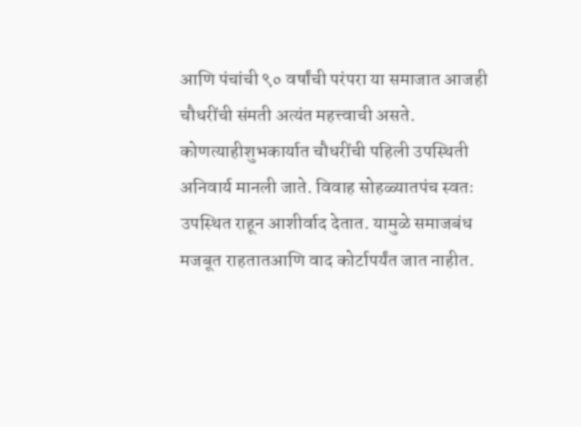आणि पंचांची ९० वर्षांची परंपरा या समाजात आजही चौधरींची संमती अत्यंत महत्त्वाची असते. कोणत्याहीशुभकार्यात चौधरींची पहिली उपस्थिती अनिवार्य मानली जाते. विवाह सोहळ्यातपंच स्वतः उपस्थित राहून आशीर्वाद देतात. यामुळे समाजबंध मजबूत राहतातआणि वाद कोर्टापर्यंत जात नाहीत.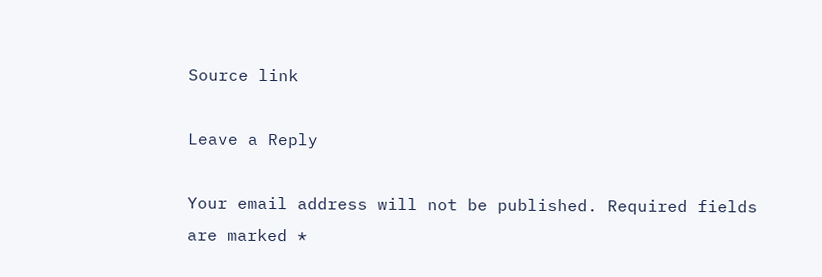Source link

Leave a Reply

Your email address will not be published. Required fields are marked *